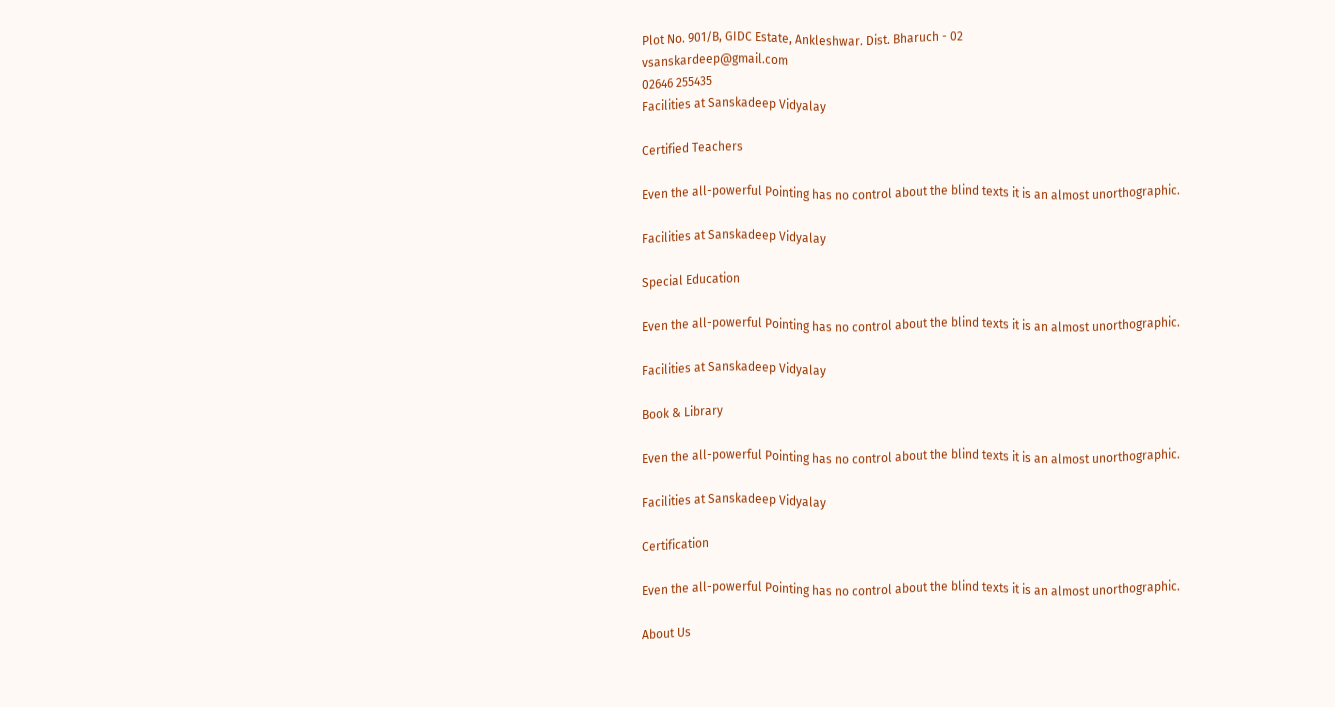Plot No. 901/B, GIDC Estate, Ankleshwar. Dist. Bharuch - 02
vsanskardeep@gmail.com
02646 255435
Facilities at Sanskadeep Vidyalay

Certified Teachers

Even the all-powerful Pointing has no control about the blind texts it is an almost unorthographic.

Facilities at Sanskadeep Vidyalay

Special Education

Even the all-powerful Pointing has no control about the blind texts it is an almost unorthographic.

Facilities at Sanskadeep Vidyalay

Book & Library

Even the all-powerful Pointing has no control about the blind texts it is an almost unorthographic.

Facilities at Sanskadeep Vidyalay

Certification

Even the all-powerful Pointing has no control about the blind texts it is an almost unorthographic.

About Us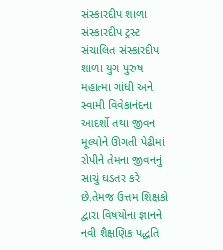સંસ્કારદીપ શાળા સંસ્કારદીપ ટ્રસ્ટ સંચાલિત સંસ્કારદીપ શાળા યુગ પુરુષ મહાત્મા ગાંધી અને સ્વામી વિવેકાનંદના આદર્શો તથા જીવન મૂલ્યોને ઊગતી પેઢીમાં રોપીને તેમના જીવનનું સાચું ઘડતર કરે છે.તેમજ ઉત્તમ શિક્ષકો દ્વારા વિષયોના જ્ઞાનને નવી શૈક્ષણિક પદ્ધતિ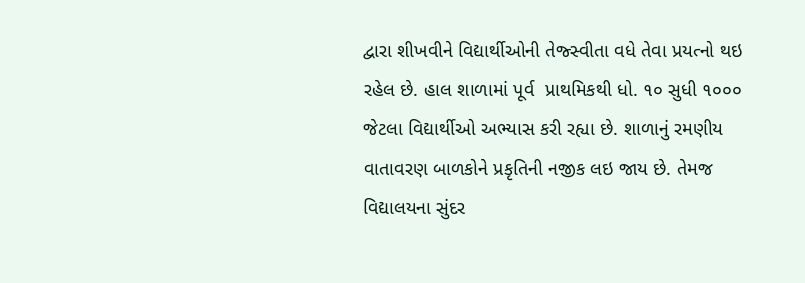દ્વારા શીખવીને વિદ્યાર્થીઓની તેજ્સ્વીતા વધે તેવા પ્રયત્નો થઇ રહેલ છે. હાલ શાળામાં પૂર્વ  પ્રાથમિકથી ધો. ૧૦ સુધી ૧૦૦૦ જેટલા વિદ્યાર્થીઓ અભ્યાસ કરી રહ્યા છે. શાળાનું રમણીય વાતાવરણ બાળકોને પ્રકૃતિની નજીક લઇ જાય છે. તેમજ વિદ્યાલયના સુંદર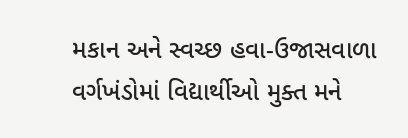મકાન અને સ્વચ્છ હવા-ઉજાસવાળા વર્ગખંડોમાં વિદ્યાર્થીઓ મુક્ત મને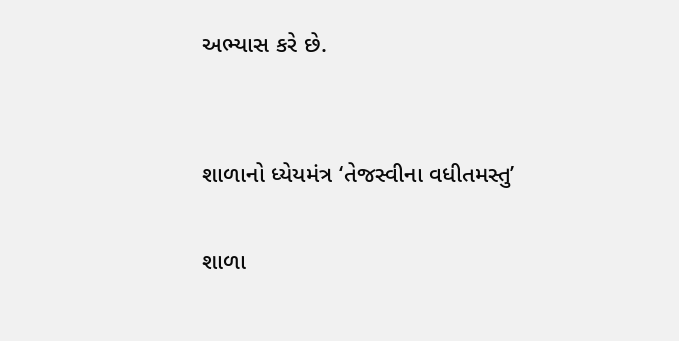અભ્યાસ કરે છે.


શાળાનો ધ્યેયમંત્ર ‘તેજસ્વીના વધીતમસ્તુ’

શાળા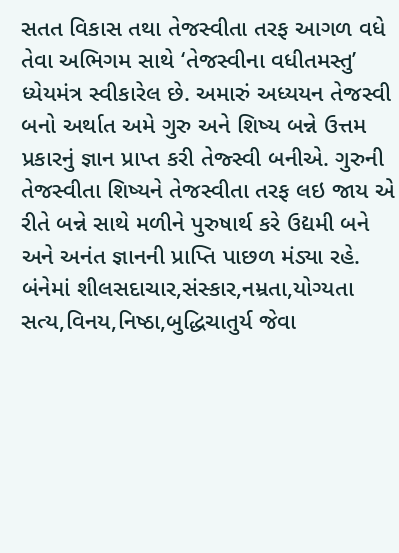સતત વિકાસ તથા તેજસ્વીતા તરફ આગળ વધે તેવા અભિગમ સાથે ‘તેજસ્વીના વધીતમસ્તુ’ ધ્યેયમંત્ર સ્વીકારેલ છે. અમારું અધ્યયન તેજસ્વી બનો અર્થાત અમે ગુરુ અને શિષ્ય બન્ને ઉત્તમ પ્રકારનું જ્ઞાન પ્રાપ્ત કરી તેજ્સ્વી બનીએ. ગુરુની તેજસ્વીતા શિષ્યને તેજસ્વીતા તરફ લઇ જાય એ રીતે બન્ને સાથે મળીને પુરુષાર્થ કરે ઉદ્યમી બને અને અનંત જ્ઞાનની પ્રાપ્તિ પાછળ મંડ્યા રહે. બંનેમાં શીલસદાચાર,સંસ્કાર,નમ્રતા,યોગ્યતા સત્ય,વિનય,નિષ્ઠા,બુદ્ધિચાતુર્ય જેવા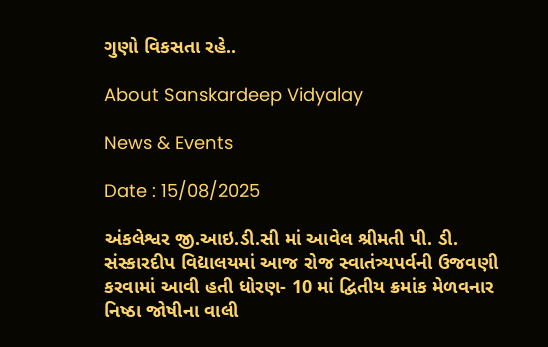ગુણો વિકસતા રહે..

About Sanskardeep Vidyalay

News & Events

Date : 15/08/2025

અંકલેશ્વર જી.આઇ.ડી.સી માં આવેલ શ્રીમતી પી. ડી. સંસ્કારદીપ વિદ્યાલયમાં આજ રોજ સ્વાતંત્ર્યપર્વની ઉજવણી કરવામાં આવી હતી ધોરણ- 10 માં દ્વિતીય ક્રમાંક મેળવનાર નિષ્ઠા જોષીના વાલી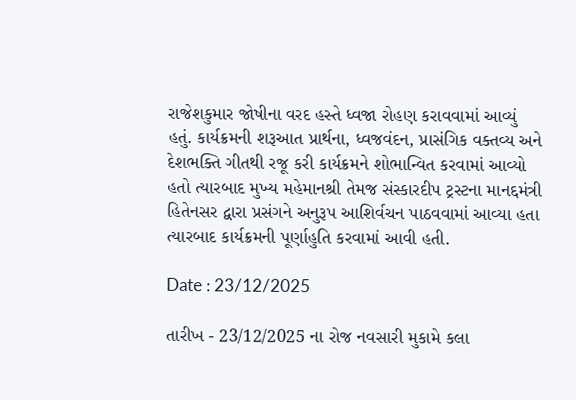રાજેશકુમાર જોષીના વરદ હસ્તે ધ્વજા રોહણ કરાવવામાં આવ્યું હતું. કાર્યક્રમની શરૂઆત પ્રાર્થના, ધ્વજવંદન, પ્રાસંગિક વક્તવ્ય અને દેશભક્તિ ગીતથી રજૂ કરી કાર્યક્રમને શોભાન્વિત કરવામાં આવ્યો હતો ત્યારબાદ મુખ્ય મહેમાનશ્રી તેમજ સંસ્કારદીપ ટ્રસ્ટના માનદ્દમંત્રી હિતેનસર દ્વારા પ્રસંગને અનુરૂપ આશિર્વચન પાઠવવામાં આવ્યા હતા ત્યારબાદ કાર્યક્રમની પૂર્ણાહુતિ કરવામાં આવી હતી.

Date : 23/12/2025

તારીખ - 23/12/2025 ના રોજ નવસારી મુકામે કલા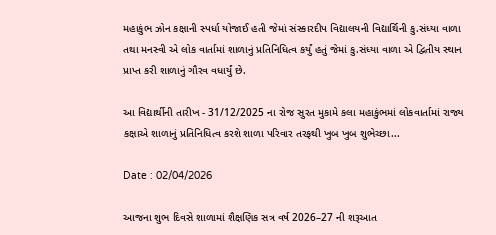મહાકુંભ ઝોન કક્ષાની સ્પર્ધા યોજાઈ હતી જેમાં સંસ્કારદીપ વિદ્યાલયની વિદ્યાર્થિની કુ.સંધ્યા વાળા તથા મનસ્વી એ લોક વાર્તામાં શાળાનું પ્રતિનિધિત્વ કર્યું હતું જેમાં કુ.સંધ્યા વાળા એ દ્વિતીય સ્થાન પ્રાપ્ત કરી શાળાનું ગૌરવ વધાર્યું છે.

આ વિદ્યાર્થીની તારીખ - 31/12/2025 ના રોજ સુરત મુકામે કલા મહાકુંભમાં લોકવાર્તામાં રાજ્ય કક્ષાએ શાળાનું પ્રતિનિધિત્વ કરશે શાળા પરિવાર તરફથી ખુબ ખુબ શુભેચ્છા...

Date : 02/04/2026

આજના શુભ દિવસે શાળામાં શૈક્ષણિક સત્ર વર્ષ 2026–27 ની શરૂઆત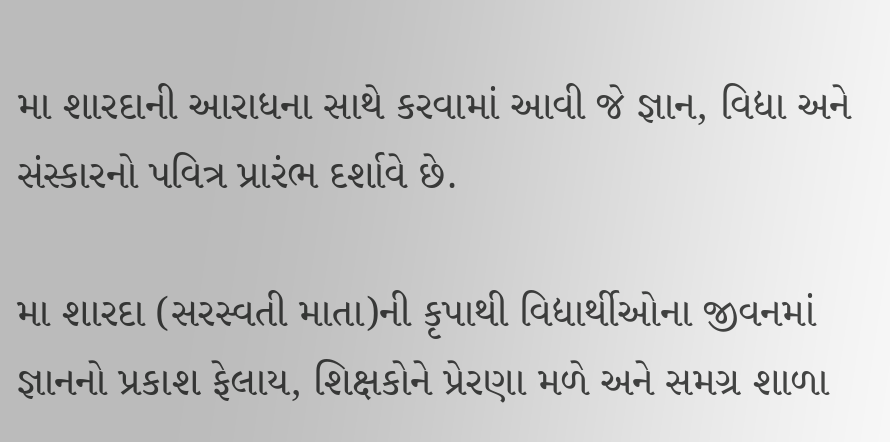મા શારદાની આરાધના સાથે કરવામાં આવી જે જ્ઞાન, વિદ્યા અને સંસ્કારનો પવિત્ર પ્રારંભ દર્શાવે છે.

મા શારદા (સરસ્વતી માતા)ની કૃપાથી વિદ્યાર્થીઓના જીવનમાં જ્ઞાનનો પ્રકાશ ફેલાય, શિક્ષકોને પ્રેરણા મળે અને સમગ્ર શાળા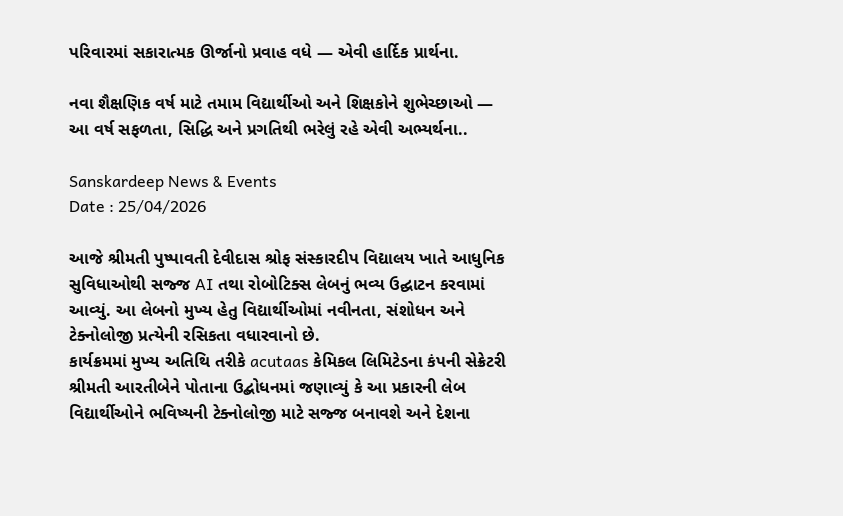પરિવારમાં સકારાત્મક ઊર્જાનો પ્રવાહ વધે — એવી હાર્દિક પ્રાર્થના.

નવા શૈક્ષણિક વર્ષ માટે તમામ વિદ્યાર્થીઓ અને શિક્ષકોને શુભેચ્છાઓ — આ વર્ષ સફળતા, સિદ્ધિ અને પ્રગતિથી ભરેલું રહે એવી અભ્યર્થના..

Sanskardeep News & Events
Date : 25/04/2026

આજે શ્રીમતી પુષ્પાવતી દેવીદાસ શ્રોફ સંસ્કારદીપ વિદ્યાલય ખાતે આધુનિક સુવિધાઓથી સજ્જ AI તથા રોબોટિક્સ લેબનું ભવ્ય ઉદ્ઘાટન કરવામાં આવ્યું. આ લેબનો મુખ્ય હેતુ વિદ્યાર્થીઓમાં નવીનતા, સંશોધન અને ટેક્નોલોજી પ્રત્યેની રસિકતા વધારવાનો છે.
કાર્યક્રમમાં મુખ્ય અતિથિ તરીકે acutaas કેમિકલ લિમિટેડના કંપની સેક્રેટરી શ્રીમતી આરતીબેને પોતાના ઉદ્બોધનમાં જણાવ્યું કે આ પ્રકારની લેબ વિદ્યાર્થીઓને ભવિષ્યની ટેક્નોલોજી માટે સજ્જ બનાવશે અને દેશના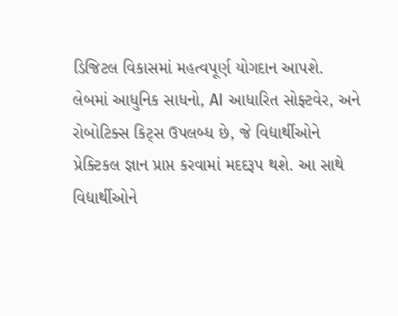ડિજિટલ વિકાસમાં મહત્વપૂર્ણ યોગદાન આપશે.
લેબમાં આધુનિક સાધનો, AI આધારિત સોફ્ટવેર, અને રોબોટિક્સ કિટ્સ ઉપલબ્ધ છે, જે વિદ્યાર્થીઓને પ્રેક્ટિકલ જ્ઞાન પ્રાપ્ત કરવામાં મદદરૂપ થશે. આ સાથે વિદ્યાર્થીઓને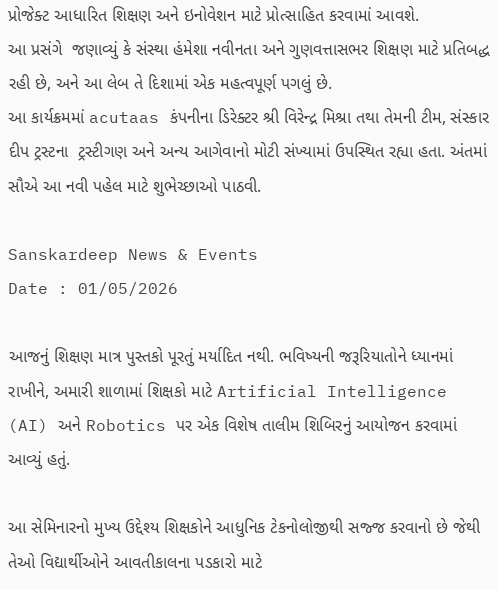પ્રોજેક્ટ આધારિત શિક્ષણ અને ઇનોવેશન માટે પ્રોત્સાહિત કરવામાં આવશે.
આ પ્રસંગે  જણાવ્યું કે સંસ્થા હંમેશા નવીનતા અને ગુણવત્તાસભર શિક્ષણ માટે પ્રતિબદ્ધ રહી છે, અને આ લેબ તે દિશામાં એક મહત્વપૂર્ણ પગલું છે.
આ કાર્યક્રમમાં acutaas કંપનીના ડિરેક્ટર શ્રી વિરેન્દ્ર મિશ્રા તથા તેમની ટીમ, સંસ્કાર દીપ ટ્રસ્ટના  ટ્રસ્ટીગણ અને અન્ય આગેવાનો મોટી સંખ્યામાં ઉપસ્થિત રહ્યા હતા. અંતમાં સૌએ આ નવી પહેલ માટે શુભેચ્છાઓ પાઠવી.

Sanskardeep News & Events
Date : 01/05/2026

આજનું શિક્ષણ માત્ર પુસ્તકો પૂરતું મર્યાદિત નથી. ભવિષ્યની જરૂરિયાતોને ધ્યાનમાં રાખીને, અમારી શાળામાં શિક્ષકો માટે Artificial Intelligence (AI) અને Robotics પર એક વિશેષ તાલીમ શિબિરનું આયોજન કરવામાં આવ્યું હતું.

આ સેમિનારનો મુખ્ય ઉદ્દેશ્ય શિક્ષકોને આધુનિક ટેકનોલોજીથી સજ્જ કરવાનો છે જેથી તેઓ વિદ્યાર્થીઓને આવતીકાલના પડકારો માટે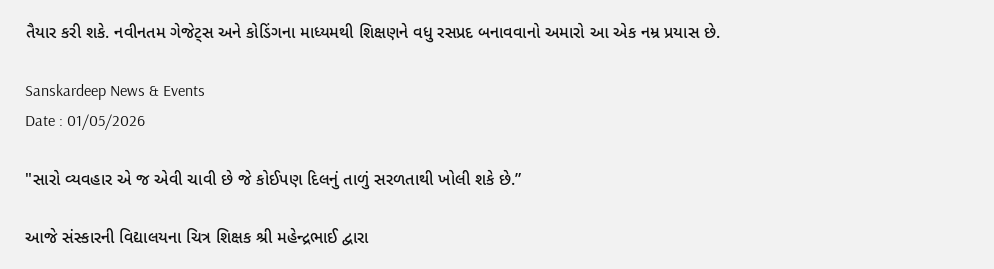તૈયાર કરી શકે. નવીનતમ ગેજેટ્સ અને કોડિંગના માધ્યમથી શિક્ષણને વધુ રસપ્રદ બનાવવાનો અમારો આ એક નમ્ર પ્રયાસ છે.

Sanskardeep News & Events
Date : 01/05/2026

"સારો વ્યવહાર એ જ એવી ચાવી છે જે કોઈપણ દિલનું તાળું સરળતાથી ખોલી શકે છે.”

આજે સંસ્કારની વિદ્યાલયના ચિત્ર શિક્ષક શ્રી મહેન્દ્રભાઈ દ્વારા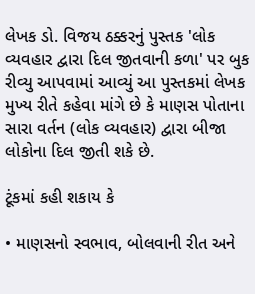લેખક ડો. વિજય ઠક્કરનું પુસ્તક 'લોક વ્યવહાર દ્વારા દિલ જીતવાની કળા' પર બુક રીવ્યુ આપવામાં આવ્યું આ પુસ્તકમાં લેખક મુખ્ય રીતે કહેવા માંગે છે કે માણસ પોતાના સારા વર્તન (લોક વ્યવહાર) દ્વારા બીજા લોકોના દિલ જીતી શકે છે.

ટૂંકમાં કહી શકાય કે

• માણસનો સ્વભાવ, બોલવાની રીત અને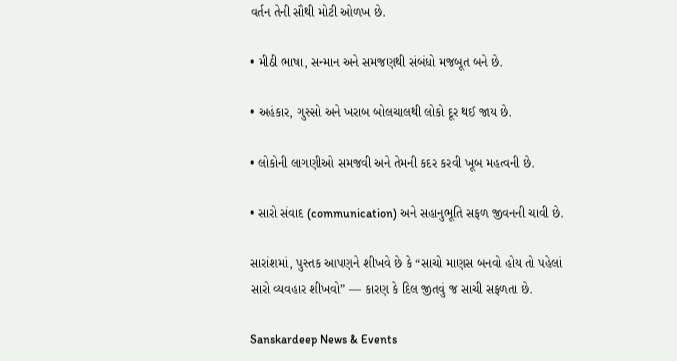વર્તન તેની સૌથી મોટી ઓળખ છે.

• મીઠી ભાષા, સન્માન અને સમજણથી સંબંધો મજબૂત બને છે.

• અહંકાર, ગુસ્સો અને ખરાબ બોલચાલથી લોકો દૂર થઈ જાય છે.

• લોકોની લાગણીઓ સમજવી અને તેમની કદર કરવી ખૂબ મહત્વની છે.

• સારો સંવાદ (communication) અને સહાનુભૂતિ સફળ જીવનની ચાવી છે.

સારાંશમાં, પુસ્તક આપણને શીખવે છે કે “સાચો માણસ બનવો હોય તો પહેલાં સારો વ્યવહાર શીખવો” — કારણ કે દિલ જીતવું જ સાચી સફળતા છે.

Sanskardeep News & Events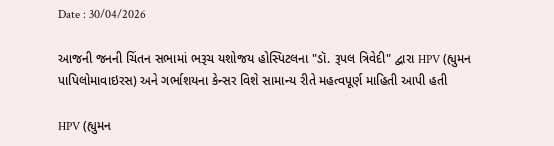Date : 30/04/2026

આજની જનની ચિંતન સભામાં ભરૂચ યશોજય હોસ્પિટલના "ડૉ. રૂપલ ત્રિવેદી" દ્વારા HPV (હ્યુમન પાપિલોમાવાઇરસ) અને ગર્ભાશયના કેન્સર વિશે સામાન્ય રીતે મહત્વપૂર્ણ માહિતી આપી હતી

HPV (હ્યુમન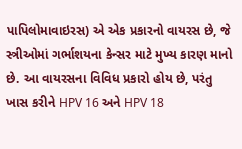પાપિલોમાવાઇરસ) એ એક પ્રકારનો વાયરસ છે, જે સ્ત્રીઓમાં ગર્ભાશયના કેન્સર માટે મુખ્ય કારણ માનો છે. આ વાયરસના વિવિધ પ્રકારો હોય છે, પરંતુ ખાસ કરીને HPV 16 અને HPV 18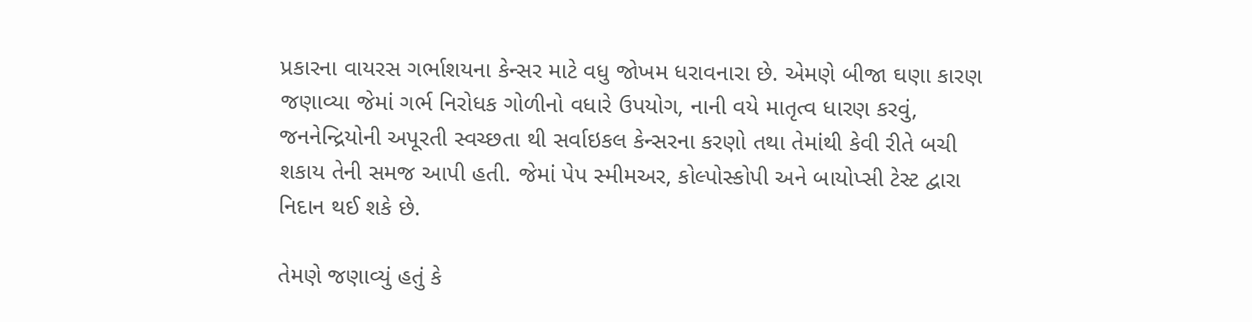પ્રકારના વાયરસ ગર્ભાશયના કેન્સર માટે વધુ જોખમ ધરાવનારા છે. એમણે બીજા ઘણા કારણ જણાવ્યા જેમાં ગર્ભ નિરોધક ગોળીનો વધારે ઉપયોગ, નાની વયે માતૃત્વ ધારણ કરવું, જનનેન્દ્રિયોની અપૂરતી સ્વચ્છતા થી સર્વાઇકલ કેન્સરના કરણો તથા તેમાંથી કેવી રીતે બચી શકાય તેની સમજ આપી હતી. જેમાં પેપ સ્મીમઅર, કોલ્પોસ્કોપી અને બાયોપ્સી ટેસ્ટ દ્વારા નિદાન થઈ શકે છે.

તેમણે જણાવ્યું હતું કે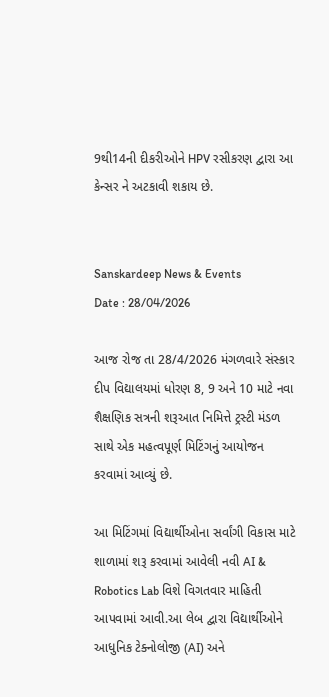9થી14ની દીકરીઓને HPV રસીકરણ દ્વારા આ કેન્સર ને અટકાવી શકાય છે.


Sanskardeep News & Events
Date : 28/04/2026

આજ રોજ તા 28/4/2026 મંગળવારે સંસ્કાર દીપ વિદ્યાલયમાં ધોરણ 8, 9 અને 10 માટે નવા શૈક્ષણિક સત્રની શરૂઆત નિમિત્તે ટ્રસ્ટી મંડળ સાથે એક મહત્વપૂર્ણ મિટિંગનું આયોજન કરવામાં આવ્યું છે.

આ મિટિંગમાં વિદ્યાર્થીઓના સર્વાંગી વિકાસ માટે શાળામાં શરૂ કરવામાં આવેલી નવી AI & Robotics Lab વિશે વિગતવાર માહિતી આપવામાં આવી.આ લેબ દ્વારા વિદ્યાર્થીઓને આધુનિક ટેક્નોલોજી (AI) અને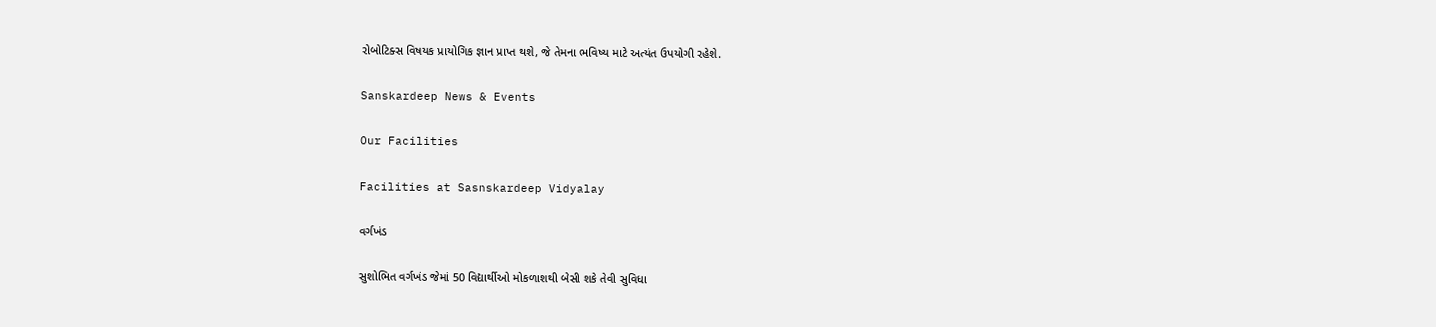રોબોટિક્સ વિષયક પ્રાયોગિક જ્ઞાન પ્રાપ્ત થશે, જે તેમના ભવિષ્ય માટે અત્યંત ઉપયોગી રહેશે.

Sanskardeep News & Events

Our Facilities

Facilities at Sasnskardeep Vidyalay

વર્ગખંડ

સુશોભિત વર્ગખંડ જેમાં 50 વિદ્યાર્થીઓ મોકળાશથી બેસી શકે તેવી સુવિધા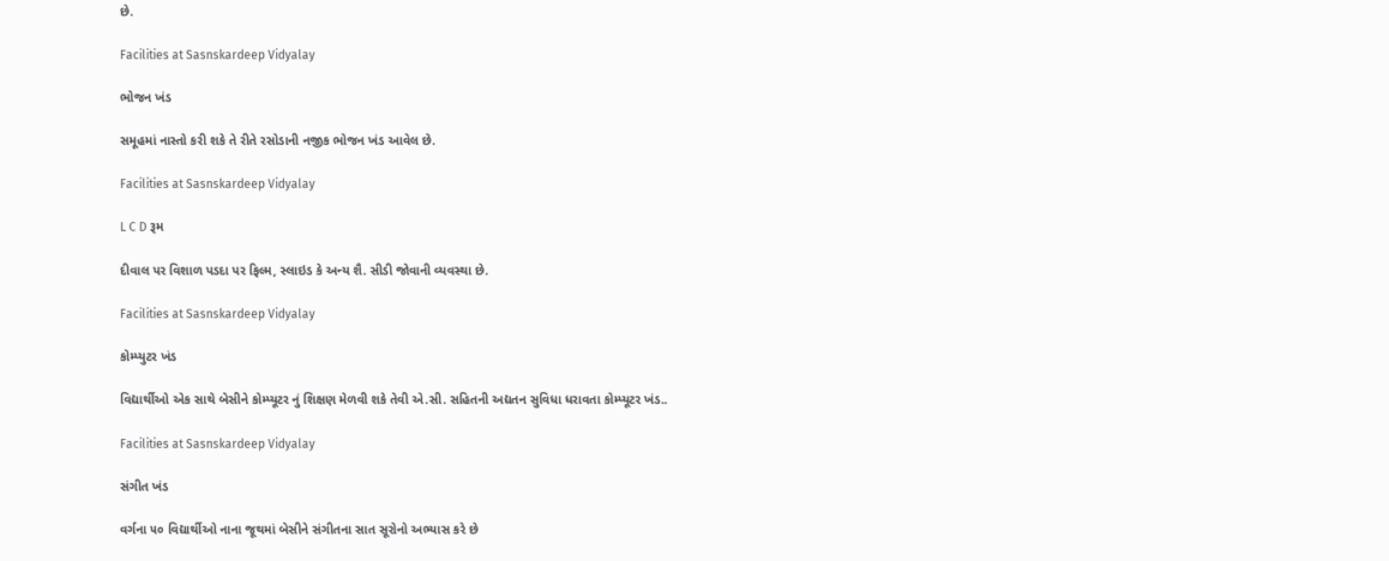છે.

Facilities at Sasnskardeep Vidyalay

ભોજન ખંડ

સમૂહમાં નાસ્તો કરી શકે તે રીતે રસોડાની નજીક ભોજન ખંડ આવેલ છે.

Facilities at Sasnskardeep Vidyalay

L C D રૂમ

દીવાલ પર વિશાળ પડદા પર ફિલ્મ, સ્લાઇડ કે અન્ય શૈ. સીડી જોવાની વ્યવસ્થા છે.

Facilities at Sasnskardeep Vidyalay

કોમ્પ્યુટર ખંડ

વિદ્યાર્થીઓ એક સાથે બેસીને કોમ્પ્યૂટર નું શિક્ષણ મેળવી શકે તેવી એ.સી. સહિતની અદ્યતન સુવિધા ધરાવતા કોમ્પ્યૂટર ખંડ..

Facilities at Sasnskardeep Vidyalay

સંગીત ખંડ

વર્ગના ૫૦ વિદ્યાર્થીઓ નાના જૂથમાં બેસીને સંગીતના સાત સૂરોનો અભ્યાસ કરે છે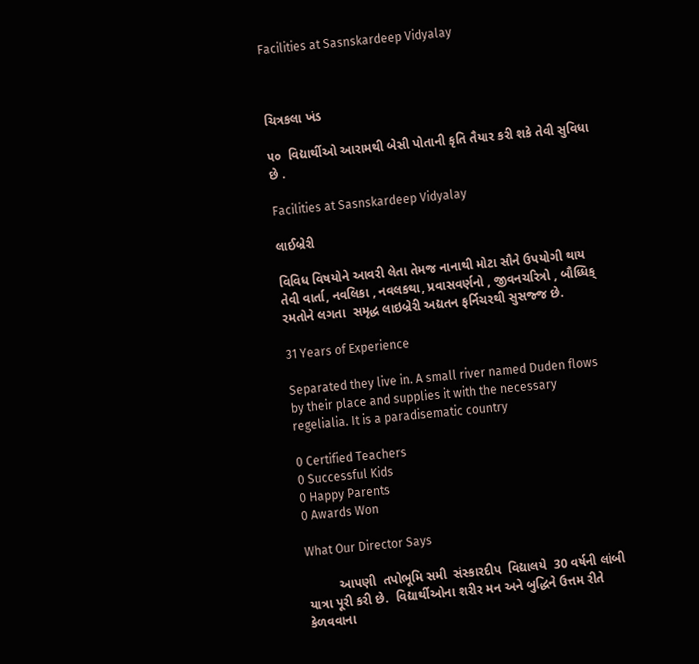Facilities at Sasnskardeep Vidyalay



ચિત્રકલા ખંડ

૫૦  વિદ્યાર્થીઓ આરામથી બેસી પોતાની કૃતિ તૈયાર કરી શકે તેવી સુવિધા છે .

Facilities at Sasnskardeep Vidyalay

લાઈબ્રેરી

વિવિધ વિષયોને આવરી લેતા તેમજ નાનાથી મોટા સૌને ઉપયોગી થાય તેવી વાર્તા, નવલિકા , નવલકથા, પ્રવાસવર્ણનો , જીવનચરિત્રો , બૌધ્ધિક્ રમતોને લગતા  સમૃદ્ધ લાઇબ્રેરી અદ્યતન ફર્નિચરથી સુસજ્જ છે.

31 Years of Experience

Separated they live in. A small river named Duden flows by their place and supplies it with the necessary regelialia. It is a paradisematic country

0 Certified Teachers
0 Successful Kids
0 Happy Parents
0 Awards Won

What Our Director Says

         આપણી  તપોભૂમિ સમી  સંસ્કારદીપ  વિદ્યાલયે  30 વર્ષની લાંબી યાત્રા પૂરી કરી છે.  વિદ્યાર્થીઓના શરીર મન અને બુદ્ધિને ઉત્તમ રીતે કેળવવાના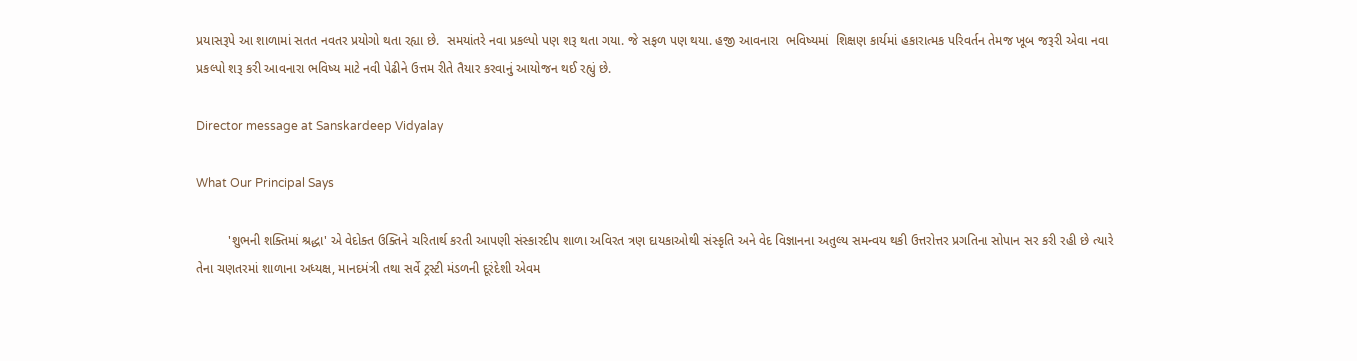પ્રયાસરૂપે આ શાળામાં સતત નવતર પ્રયોગો થતા રહ્યા છે.  સમયાંતરે નવા પ્રકલ્પો પણ શરૂ થતા ગયા. જે સફળ પણ થયા. હજી આવનારા  ભવિષ્યમાં  શિક્ષણ કાર્યમાં હકારાત્મક પરિવર્તન તેમજ ખૂબ જરૂરી એવા નવા પ્રકલ્પો શરૂ કરી આવનારા ભવિષ્ય માટે નવી પેઢીને ઉત્તમ રીતે તૈયાર કરવાનું આયોજન થઈ રહ્યું છે.

Director message at Sanskardeep Vidyalay

What Our Principal Says

         'શુભની શક્તિમાં શ્રદ્ધા' એ વેદોક્ત ઉક્તિને ચરિતાર્થ કરતી આપણી સંસ્કારદીપ શાળા અવિરત ત્રણ દાયકાઓથી સંસ્કૃતિ અને વેદ વિજ્ઞાનના અતુલ્ય સમન્વય થકી ઉત્તરોત્તર પ્રગતિના સોપાન સર કરી રહી છે ત્યારે તેના ચણતરમાં શાળાના અધ્યક્ષ, માનદમંત્રી તથા સર્વે ટ્રસ્ટી મંડળની દૂરંદેશી એવમ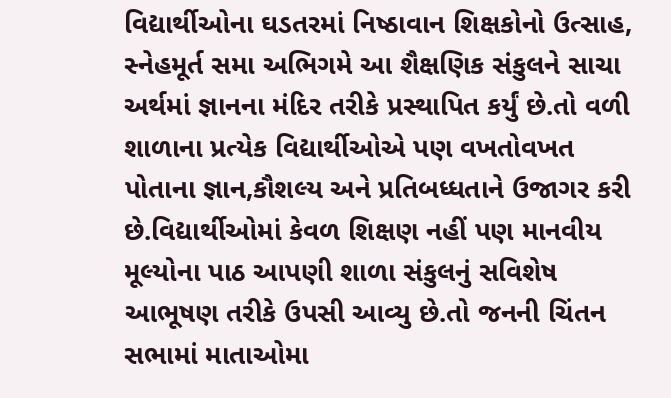વિદ્યાર્થીઓના ઘડતરમાં નિષ્ઠાવાન શિક્ષકોનો ઉત્સાહ, સ્નેહમૂર્ત સમા અભિગમે આ શૈક્ષણિક સંકુલને સાચા અર્થમાં જ્ઞાનના મંદિર તરીકે પ્રસ્થાપિત કર્યું છે.તો વળી શાળાના પ્રત્યેક વિદ્યાર્થીઓએ પણ વખતોવખત પોતાના જ્ઞાન,કૌશલ્ય અને પ્રતિબધ્ધતાને ઉજાગર કરી છે.વિદ્યાર્થીઓમાં કેવળ શિક્ષણ નહીં પણ માનવીય મૂલ્યોના પાઠ આપણી શાળા સંકુલનું સવિશેષ આભૂષણ તરીકે ઉપસી આવ્યુ છે.તો જનની ચિંતન સભામાં માતાઓમા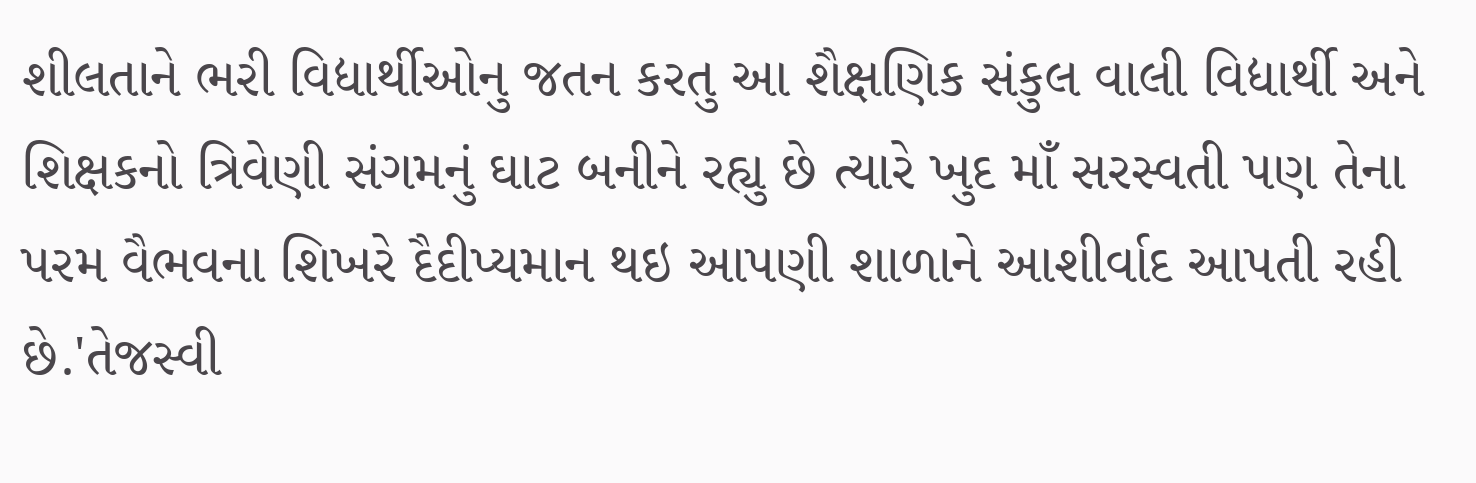શીલતાને ભરી વિદ્યાર્થીઓનુ જતન કરતુ આ શૈક્ષણિક સંકુલ વાલી વિદ્યાર્થી અને શિક્ષકનો ત્રિવેણી સંગમનું ઘાટ બનીને રહ્યુ છે ત્યારે ખુદ માઁ સરસ્વતી પણ તેના પરમ વૈભવના શિખરે દૈદીપ્યમાન થઇ આપણી શાળાને આશીર્વાદ આપતી રહી છે.'તેજસ્વી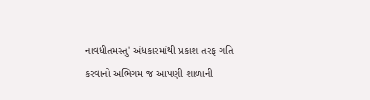નાવધીતમસ્તુ' અંધકારમાંથી પ્રકાશ તરફ ગતિ કરવાનો અભિગમ જ આપણી શાળાની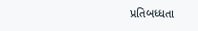પ્રતિબધ્ધતા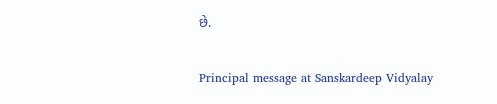છે.

Principal message at Sanskardeep Vidyalay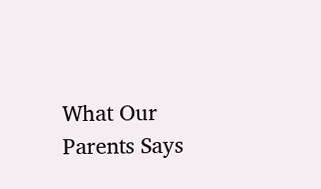What Our Parents Says